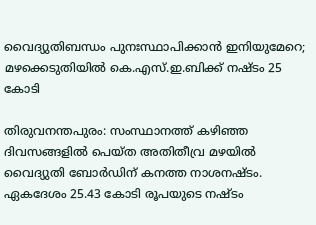വൈദ്യുതിബന്ധം പുനഃസ്ഥാപിക്കാൻ ഇനിയുമേറെ; മഴക്കെടുതിയിൽ കെ.എസ്.ഇ.ബിക്ക് നഷ്ടം 25 കോടി

തിരുവനന്തപുരം: സംസ്ഥാനത്ത് കഴിഞ്ഞ ദിവസങ്ങളിൽ പെയ്ത അതിതീവ്ര മഴയിൽ വൈദ്യുതി ബോർഡിന് കനത്ത നാശനഷ്ടം. ഏകദേശം 25.43 കോടി രൂപയുടെ നഷ്ടം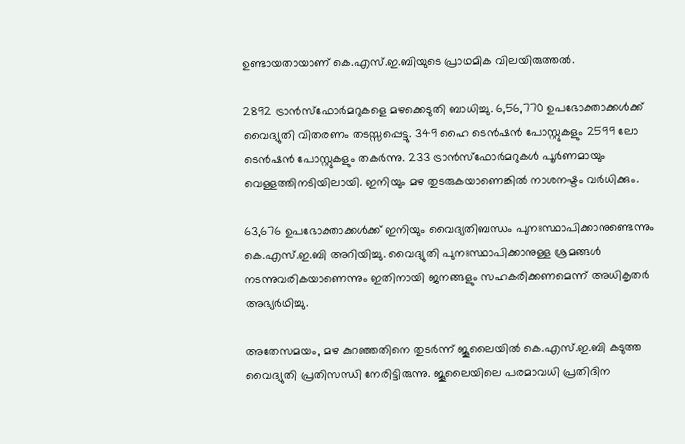ഉണ്ടായതായാണ് കെ.എസ്.ഇ.ബിയുടെ പ്രാഥമിക വിലയിരുത്തല്‍.

2892 ട്രാന്‍‍സ്ഫോര്‍‍മറുകളെ മഴക്കെടുതി ബാധിച്ചു. 6,56,770 ഉപഭോക്താക്കള്‍ക്ക് വൈദ്യുതി വിതരണം തടസ്സപ്പെട്ടു. 349 ഹൈ ടെന്‍‍ഷന്‍ പോസ്റ്റുകളും 2599 ലോ ടെന്‍‍ഷന്‍ പോസ്റ്റുകളും തകര്‍ന്നു. 233 ട്രാന്‍സ്ഫോര്‍‍മറുകള്‍ പൂര്‍ണമായും‍ വെള്ളത്തിനടിയിലായി. ഇനിയും മഴ തുടരുകയാണെങ്കിൽ നാശനഷ്ടം വർധിക്കും.

63,676 ഉപഭോക്താക്കള്‍‍ക്ക് ഇനിയും വൈദ്യതിബന്ധം പുനഃസ്ഥാപിക്കാനുണ്ടെന്നും കെ.എസ്.ഇ.ബി അറിയിച്ചു. വൈദ്യുതി പുനഃസ്ഥാപിക്കാനുള്ള ശ്രമങ്ങൾ നടന്നുവരികയാണെന്നും ഇതിനായി ജനങ്ങളും സഹകരിക്കണമെന്ന് അധികൃതർ അഭ്യർഥിച്ചു.

അതേസമയം, മഴ കുറഞ്ഞതിനെ തുടർന്ന് ജൂലൈയിൽ കെ.എസ്.ഇ.ബി കടുത്ത വൈദ്യുതി പ്രതിസന്ധി നേരിട്ടിരുന്നു. ജൂലൈയിലെ പരമാവധി പ്രതിദിന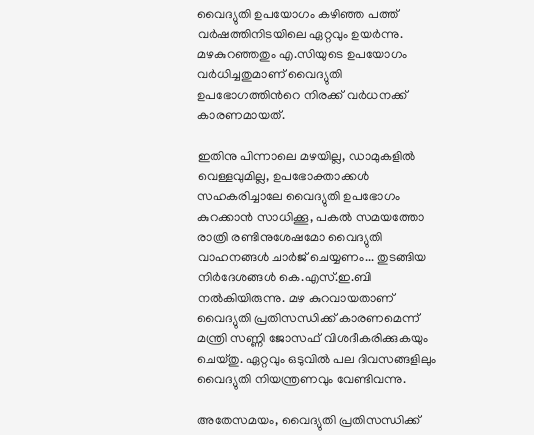വൈദ്യുതി ഉപയോഗം കഴിഞ്ഞ പത്ത് വർഷത്തിനിടയിലെ ഏറ്റവും ഉയർന്നു. മഴകുറഞ്ഞതും എ.സിയുടെ ഉപയോഗം വർധിച്ചതുമാണ് വൈദ്യുതി ഉപഭോഗത്തിന്‍റെ നിരക്ക് വർധനക്ക് കാരണമായത്.

ഇതിനു പിന്നാലെ മഴയില്ല, ഡാമുകളിൽ വെള്ളവുമില്ല, ഉപഭോക്താക്കൾ സഹകരിച്ചാലേ വൈദ്യുതി ഉപഭോഗം കുറക്കാൻ സാധിക്കൂ, പകൽ സമയത്തോ രാത്രി രണ്ടിനുശേഷമോ വൈദ്യുതി വാഹനങ്ങൾ ചാർജ് ചെയ്യണം... തുടങ്ങിയ നിർദേശങ്ങൾ കെ.എസ്.ഇ.ബി നൽകിയിരുന്നു. മഴ കുറവായതാണ് വൈദ്യുതി പ്രതിസന്ധിക്ക് കാരണമെന്ന് മന്ത്രി സണ്ണി ജോസഫ് വിശദീകരിക്കുകയും ചെയ്തു. ഏറ്റവും ഒടുവിൽ പല ദിവസങ്ങളിലും വൈദ്യുതി നിയന്ത്രണവും വേണ്ടിവന്നു.

അതേസമയം, വൈദ്യുതി പ്രതിസന്ധിക്ക്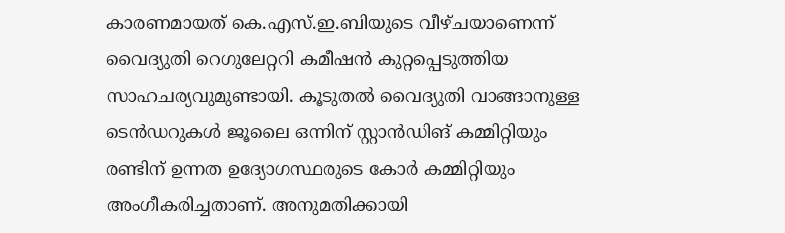കാരണമായത് കെ.എസ്.ഇ.ബിയുടെ വീഴ്ചയാണെന്ന് വൈദ്യുതി റെഗുലേറ്ററി കമീഷൻ കുറ്റപ്പെടുത്തിയ സാഹചര്യവുമുണ്ടായി. കൂടുതൽ വൈദ്യുതി വാങ്ങാനുള്ള ടെൻഡറുകൾ ജൂലൈ ഒന്നിന് സ്റ്റാൻഡിങ് കമ്മിറ്റിയും രണ്ടിന് ഉന്നത ഉദ്യോഗസ്ഥരുടെ കോർ കമ്മിറ്റിയും അംഗീകരിച്ചതാണ്. അനുമതിക്കായി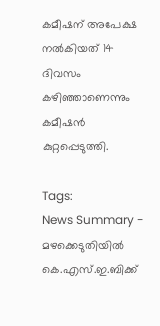കമീഷന് അപേക്ഷ നൽകിയത് 14 ദിവസം കഴിഞ്ഞാണെന്നും കമീഷൻ കുറ്റപ്പെടുത്തി.

Tags:
News Summary - മഴക്കെടുതിയിൽ കെ.എസ്.ഇ.ബിക്ക്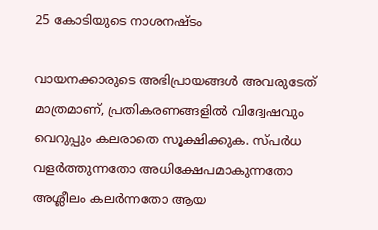25 കോടിയുടെ നാശനഷ്ടം

വായനക്കാരുടെ അഭിപ്രായങ്ങള്‍ അവരുടേത് മാത്രമാണ്, പ്രതികരണങ്ങളിൽ വിദ്വേഷവും വെറുപ്പും കലരാതെ സൂക്ഷിക്കുക. സ്പർധ വളർത്തുന്നതോ അധിക്ഷേപമാകുന്നതോ അശ്ലീലം കലർന്നതോ ആയ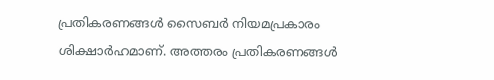പ്രതികരണങ്ങൾ സൈബർ നിയമപ്രകാരം ശിക്ഷാർഹമാണ്. അത്തരം പ്രതികരണങ്ങൾ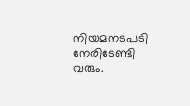നിയമനടപടി നേരിടേണ്ടി വരും.